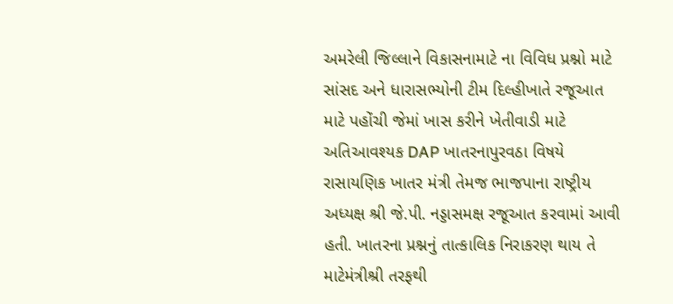અમરેલી જિલ્લાને વિકાસનામાટે ના વિવિધ પ્રશ્નો માટે સાંસદ અને ધારાસભ્યોની ટીમ દિલ્હીખાતે રજૂઆત માટે પહોંચી જેમાં ખાસ કરીને ખેતીવાડી માટે અતિઆવશ્યક DAP ખાતરનાપુરવઠા વિષયે રાસાયણિક ખાતર મંત્રી તેમજ ભાજપાના રાષ્ટ્રીય અધ્યક્ષ શ્રી જે.પી. નડ્ડાસમક્ષ રજૂઆત કરવામાં આવી હતી. ખાતરના પ્રશ્નનું તાત્કાલિક નિરાકરણ થાય તે માટેમંત્રીશ્રી તરફથી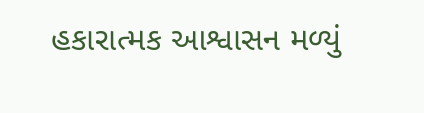હકારાત્મક આશ્વાસન મળ્યું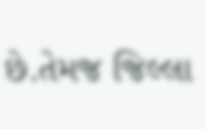છે.તેમજ જિલ્લા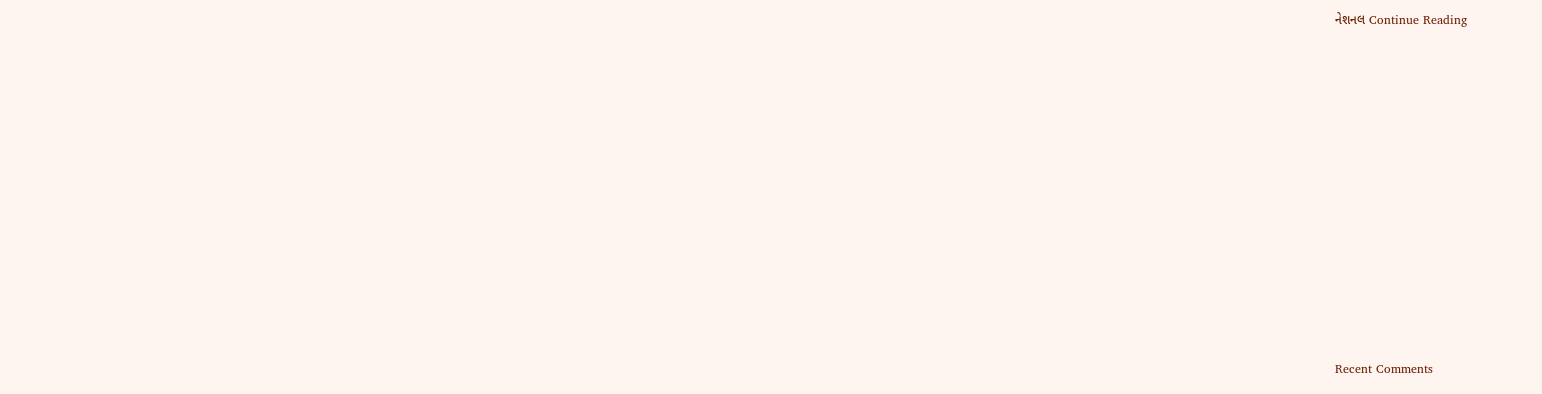નેશનલ Continue Reading

















Recent Comments